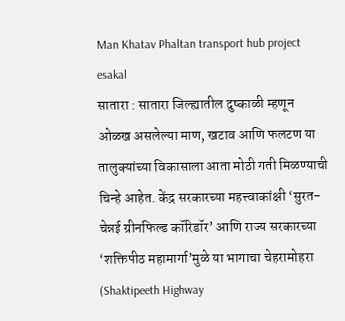Man Khatav Phaltan transport hub project
esakal
सातारा : सातारा जिल्ह्यातील दुष्काळी म्हणून ओळख असलेल्या माण, खटाव आणि फलटण या तालुक्यांच्या विकासाला आता मोठी गती मिळण्याची चिन्हे आहेत. केंद्र सरकारच्या महत्त्वाकांक्षी ‘सुरत-चेन्नई ग्रीनफिल्ड कॉरिडॉर’ आणि राज्य सरकारच्या ‘शक्तिपीठ महामार्गा’मुळे या भागाचा चेहरामोहरा (Shaktipeeth Highway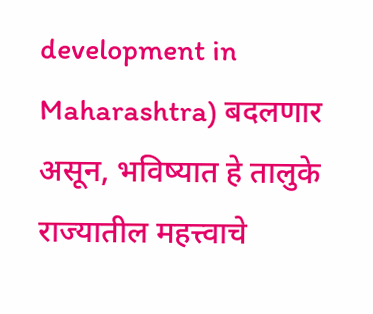development in Maharashtra) बदलणार असून, भविष्यात हे तालुके राज्यातील महत्त्वाचे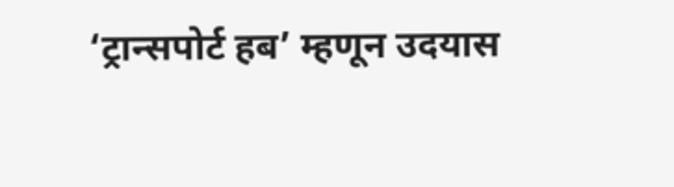‘ट्रान्सपोर्ट हब’ म्हणून उदयास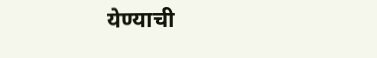येण्याची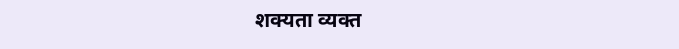शक्यता व्यक्त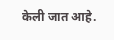केली जात आहे.